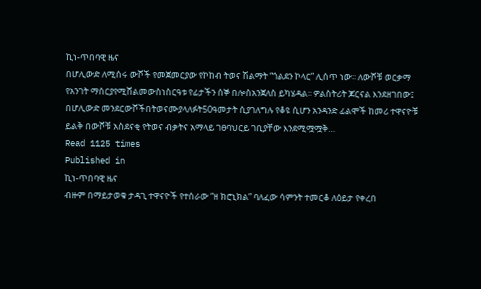ኪነ-ጥበባዊ ዜና
በሆሊውድ ለሚሰሩ ውሾች የመጀመርያው የኮከብ ትወና ሽልማት “ጎልደን ኮላር” ሊሰጥ ነው፡፡ ለውሾቹ ወርቃማ የአንገት ማሰርያየሚሸልመውስነስርዓቱ የፊታችን ሰኞ በሎስአንጀለስ ይካሄዳል፡፡ ዎልስትሪት ጆርናል እንደዘገበው፤ በሆሊውድ መንደርውሾችበትወናሙያላለፉት50ዓመታት ሲያገለግሉ የቆዩ ሲሆን አንዳንድ ፊልሞች ከመሪ ተዋናዮቹ ይልቅ በውሾቹ አስደናቂ የትወና ብቃትና አማላይ ገፀባህርይ ገቢያቸው እንደሚሟሟቅ…
Read 1125 times
Published in
ኪነ-ጥበባዊ ዜና
ብዙም በማይታወቁ ታዳጊ ተዋናዮች የተሰራው “ዘ ክሮኒክል” ባለፈው ሳምንት ተመርቆ ለዕይታ የቀረበ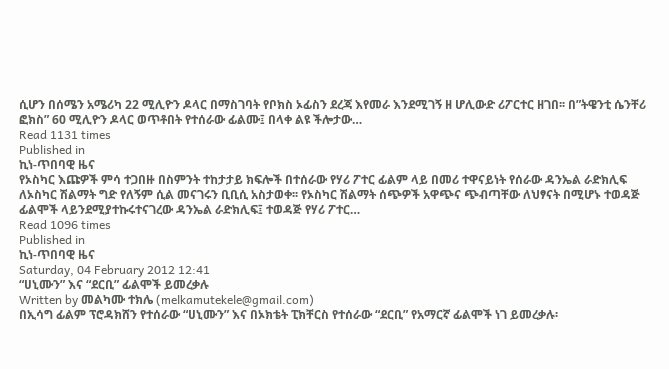ሲሆን በሰሜን አሜሪካ 22 ሚሊዮን ዶላር በማስገባት የቦክስ ኦፊስን ደረጃ እየመራ እንደሚገኝ ዘ ሆሊውድ ሪፖርተር ዘገበ፡፡ በ”ትዌንቲ ሴንቸሪ ፎክስ” 60 ሚሊዮን ዶላር ወጥቶበት የተሰራው ፊልሙ፤ በላቀ ልዩ ችሎታው…
Read 1131 times
Published in
ኪነ-ጥበባዊ ዜና
የኦስካር እጩዎች ምሳ ተጋበዙ በስምንት ተከታታይ ክፍሎች በተሰራው የሃሪ ፖተር ፊልም ላይ በመሪ ተዋናይነት የሰራው ዳንኤል ራድክሊፍ ለኦስካር ሽልማት ግድ የለኝም ሲል መናገሩን ቢቢሲ አስታወቀ፡፡ የኦስካር ሽልማት ሰጭዎች አዋጭና ጭብጣቸው ለህፃናት በሚሆኑ ተወዳጅ ፊልሞች ላይንደሚያተኩሩተናገረው ዳንኤል ራድክሊፍ፤ ተወዳጅ የሃሪ ፖተር…
Read 1096 times
Published in
ኪነ-ጥበባዊ ዜና
Saturday, 04 February 2012 12:41
“ሀኒሙን” እና “ደርቢ” ፊልሞች ይመረቃሉ
Written by መልካሙ ተክሌ (melkamutekele@gmail.com)
በኢሳግ ፊልም ፕሮዳክሸን የተሰራው “ሀኒሙን” እና በኦክቴት ፒክቸርስ የተሰራው “ደርቢ” የአማርኛ ፊልሞች ነገ ይመረቃሉ፡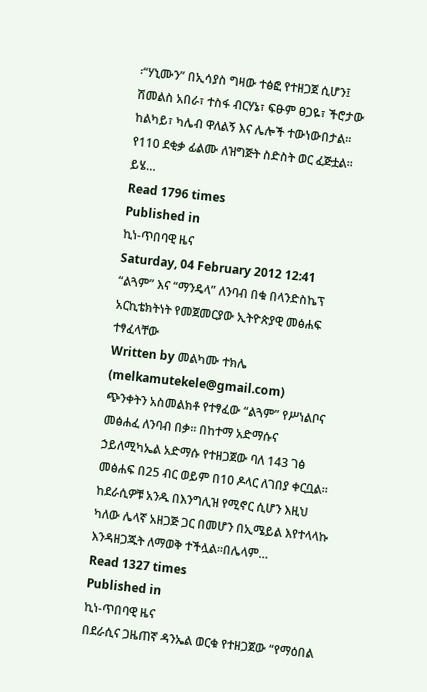፡“ሃኒሙን” በኢሳያስ ግዛው ተፅፎ የተዘጋጀ ሲሆን፤ ሽመልስ አበራ፣ ተስፋ ብርሃኔ፣ ፍፁም ፀጋዬ፣ ችሮታው ከልካይ፣ ካሌብ ዋለልኝ እና ሌሎች ተውነውበታል፡፡ የ110 ደቂቃ ፊልሙ ለዝግጅት ስድስት ወር ፈጅቷል፡፡ ይሄ…
Read 1796 times
Published in
ኪነ-ጥበባዊ ዜና
Saturday, 04 February 2012 12:41
“ልጓም” እና “ማንዴላ” ለንባብ በቁ በላንድስኬፕ አርኪቴክትነት የመጀመርያው ኢትዮጵያዊ መፅሐፍ ተፃፈላቸው
Written by መልካሙ ተክሌ (melkamutekele@gmail.com)
ጭንቀትን አስመልክቶ የተፃፈው “ልጓም” የሥነልቦና መፅሐፈ ለንባብ በቃ፡፡ በከተማ አድማሱና ኃይለሚካኤል አድማሱ የተዘጋጀው ባለ 143 ገፅ መፅሐፍ በ25 ብር ወይም በ10 ዶላር ለገበያ ቀርቧል፡፡ ከደራሲዎቹ አንዱ በእንግሊዝ የሚኖር ሲሆን እዚህ ካለው ሌላኛ አዘጋጅ ጋር በመሆን በኢሜይል እየተላላኩ እንዳዘጋጁት ለማወቅ ተችሏል፡፡በሌላም…
Read 1327 times
Published in
ኪነ-ጥበባዊ ዜና
በደራሲና ጋዜጠኛ ዳንኤል ወርቁ የተዘጋጀው “የማዕበል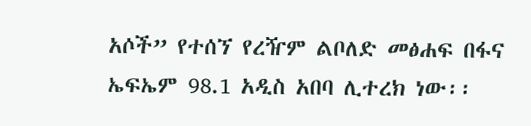አሶች” የተሰኘ የረዥም ልቦለድ መፅሐፍ በፋና ኤፍኤም 98.1 አዲስ አበባ ሊተረክ ነው፡፡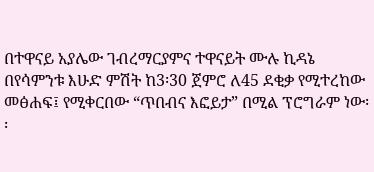በተዋናይ አያሌው ገብረማርያምና ተዋናይት ሙሉ ኪዳኔ በየሳምንቱ እሁድ ምሽት ከ3፡30 ጀምሮ ለ45 ደቂቃ የሚተረከው መፅሐፍ፤ የሚቀርበው “ጥበብና እፎይታ” በሚል ፕሮግራም ነው፡፡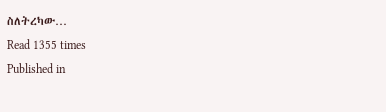ስለትረካው…
Read 1355 times
Published in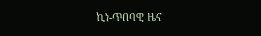ኪነ-ጥበባዊ ዜና